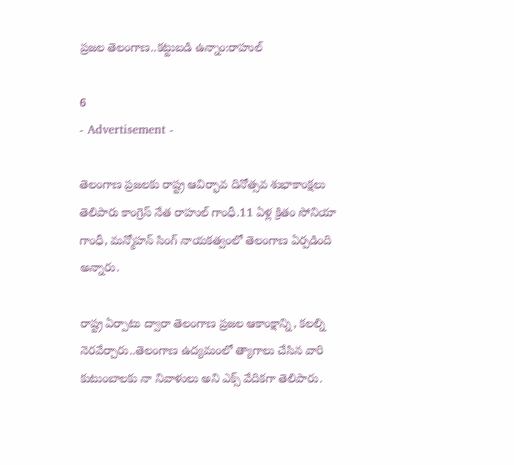ప్రజల తెలంగాణ..కట్టుబడి ఉన్నాం:రాహుల్

6
- Advertisement -

తెలంగాణ ప్రజలకు రాష్ట్ర ఆవిర్భావ దినోత్సవ శుభాకాంక్షలు తెలిపారు కాంగ్రెస్ నేత రాహుల్ గాంధీ.11 ఏళ్ల క్రితం సోనియా గాంధీ, మన్మోహన్ సింగ్ నాయకత్వంలో తెలంగాణ ఏర్పడింది అన్నారు.

రాష్ట్ర ఏర్పాటు ద్వారా తెలంగాణ ప్రజల ఆకాంక్షాన్ని, కలల్ని నెరవేర్చారు..తెలంగాణ ఉద్యమంలో త్యాగాలు చేసిన వారి కుటుంబాలకు నా నివాళులు అని ఎక్స్ వేదికగా తెలిపారు.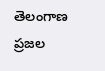తెలంగాణ ప్రజల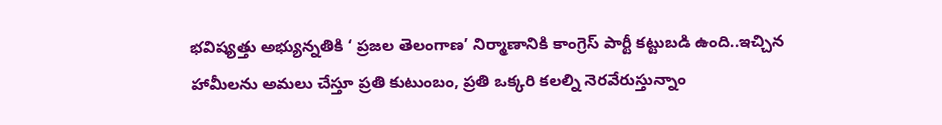భవిష్యత్తు అభ్యున్నతికి ‘ ప్రజల తెలంగాణ’ నిర్మాణానికి కాంగ్రెస్ పార్టీ కట్టుబడి ఉంది..ఇచ్చిన హామీలను అమలు చేస్తూ ప్రతి కుటుంబం, ప్రతి ఒక్కరి కలల్ని నెరవేరుస్తున్నాం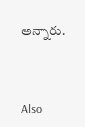అన్నారు.



Also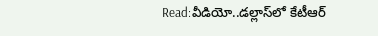Read:వీడియో..డల్లాస్‌లో కేటీఆర్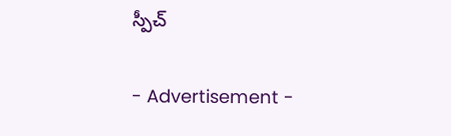స్పీచ్

- Advertisement -